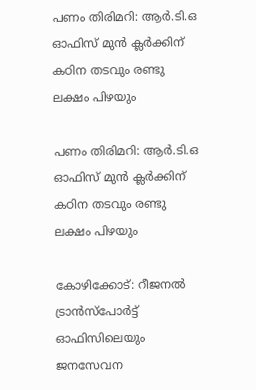പണം തിരിമറി: ആർ.ടി.ഒ ഓഫിസ് മുൻ ക്ലർക്കിന് കഠിന തടവും രണ്ടു ലക്ഷം പിഴയും

പണം തിരിമറി: ആർ.ടി.ഒ ഓഫിസ് മുൻ ക്ലർക്കിന് കഠിന തടവും രണ്ടു ലക്ഷം പിഴയും

കോഴിക്കോട്: റീജനൽ ട്രാൻസ്പോർട്ട് ഓഫിസിലെയും ജനസേവന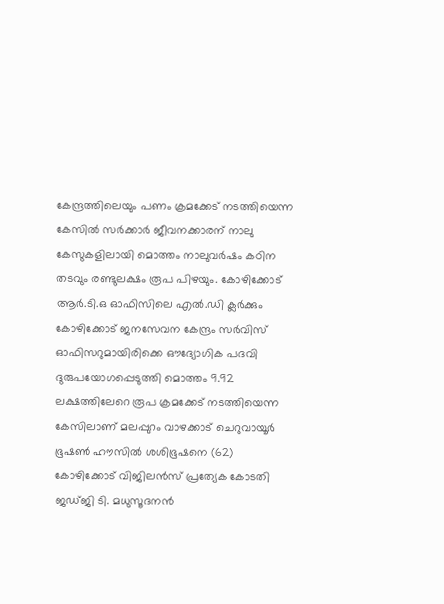കേന്ദ്രത്തിലെയും പണം ക്രമക്കേട് നടത്തിയെന്ന കേസിൽ സർക്കാർ ജീവനക്കാരന് നാലു കേസുകളിലായി മൊത്തം നാലുവർഷം കഠിന തടവും രണ്ടുലക്ഷം രൂപ പിഴയും. കോഴിക്കോട് ആർ.ടി.ഒ ഓഫിസിലെ എൽ.ഡി ക്ലർക്കും കോഴിക്കോട് ജനസേവന കേന്ദ്രം സർവിസ് ഓഫിസറുമായിരിക്കെ ഔദ്യോഗിക പദവി ദുരുപയോഗപ്പെടുത്തി മൊത്തം 9.92 ലക്ഷത്തിലേറെ രൂപ ക്രമക്കേട് നടത്തിയെന്ന കേസിലാണ് മലപ്പുറം വാഴക്കാട് ചെറുവായൂർ ഭൂഷൺ ഹൗസിൽ ശശിഭൂഷനെ (62) കോഴിക്കോട് വിജിലൻസ് പ്രത്യേക കോടതി ജഡ്ജി ടി. മധുസൂദനൻ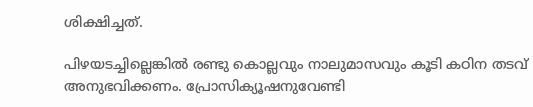ശിക്ഷിച്ചത്.

പിഴയടച്ചില്ലെങ്കിൽ രണ്ടു കൊല്ലവും നാലുമാസവും കൂടി കഠിന തടവ് അനുഭവിക്കണം. പ്രോസിക്യൂഷനുവേണ്ടി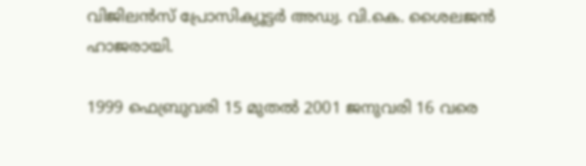വിജിലൻസ് പ്രോസിക്യൂട്ടർ അഡ്വ. വി.കെ. ശൈലജൻ ഹാജരായി.

1999 ഫെബ്രുവരി 15 മുതൽ 2001 ജനുവരി 16 വരെ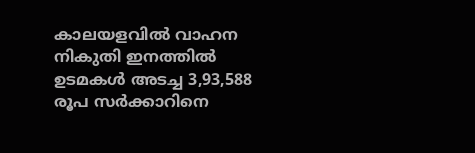കാലയളവിൽ വാഹന നികുതി ഇനത്തിൽ ഉടമകൾ അടച്ച 3,93,588 രൂപ സർക്കാറിനെ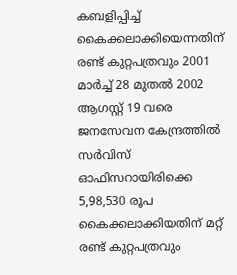കബളിപ്പിച്ച് കൈക്കലാക്കിയെന്നതിന് രണ്ട് കുറ്റപത്രവും 2001 മാർച്ച് 28 മുതൽ 2002 ആഗസ്റ്റ് 19 വരെ ജനസേവന കേന്ദ്രത്തിൽ സർവിസ് ഓഫിസറായിരിക്കെ 5,98,530 രൂപ കൈക്കലാക്കിയതിന് മറ്റ് രണ്ട് കുറ്റപത്രവും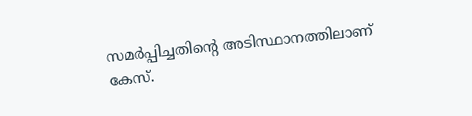സമർപ്പിച്ചതിന്റെ അടിസ്ഥാനത്തിലാണ് കേസ്.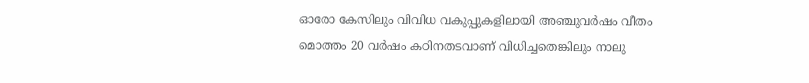ഓരോ കേസിലും വിവിധ വകുപ്പുകളിലായി അഞ്ചുവർഷം വീതം മൊത്തം 20 വർഷം കഠിനതടവാണ് വിധിച്ചതെങ്കിലും നാലു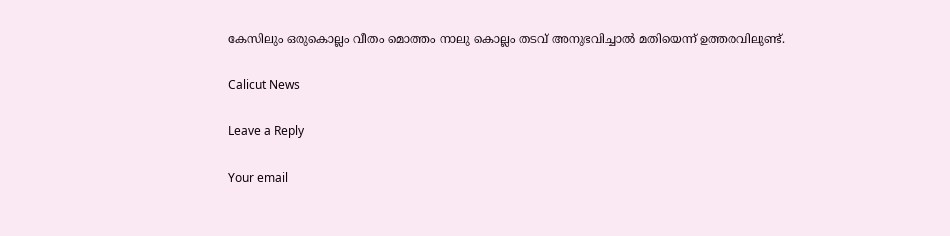കേസിലും ഒരുകൊല്ലം വീതം മൊത്തം നാലു കൊല്ലം തടവ് അനുഭവിച്ചാൽ മതിയെന്ന് ഉത്തരവിലുണ്ട്.

Calicut News

Leave a Reply

Your email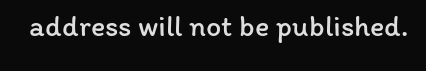address will not be published.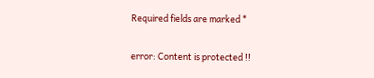Required fields are marked *

error: Content is protected !!